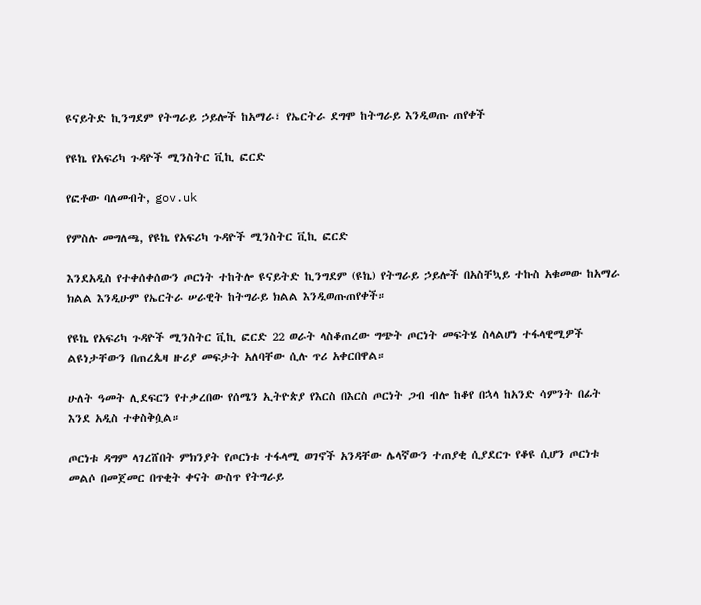ዩናይትድ ኪንግደም የትግራይ ኃይሎች ከአማራ፣ የኤርትራ ደግሞ ከትግራይ እንዲወጡ ጠየቀች

የዩኬ የአፍሪካ ጉዳዮች ሚንስትር ቪኪ ፎርድ

የፎቶው ባለመብት, gov.uk

የምስሉ መግለጫ, የዩኬ የአፍሪካ ጉዳዮች ሚንስትር ቪኪ ፎርድ

እንደአዲስ የተቀሰቀሰውን ጦርነት ተከትሎ ዩናይትድ ኪንግደም (ዩኬ) የትግራይ ኃይሎች በአስቸኳይ ተኩስ አቁመው ከአማራ ክልል እንዲሁም የኤርትራ ሠራዊት ከትግራይ ክልል እንዲወጡጠየቀች።

የዩኬ የአፍሪካ ጉዳዮች ሚንስትር ቪኪ ፎርድ 22 ወራት ላስቆጠረው ግጭት ጦርነት መፍትሄ ስላልሆነ ተፋላዊሚዎች ልዩነታቸውን በጠረጴዛ ዙሪያ መፍታት አለባቸው ሲሉ ጥሪ አቀርበዋል።

ሁለት ዓመት ሊደፍርን የተቃረበው የሰሜን ኢትዮጵያ የእርስ በእርስ ጦርነት ጋብ ብሎ ከቆየ በኋላ ከአንድ ሳምንት በፊት እንደ አዲስ ተቀስቅሷል።

ጦርነቱ ዳግም ላገረሸበት ምክንያት የጦርነቱ ተፋላሚ ወገኖች አንዳቸው ሌላኛውን ተጠያቂ ሲያደርጉ የቆዩ ሲሆን ጦርነቱ መልሶ በመጀመር በጥቂት ቀናት ውስጥ የትግራይ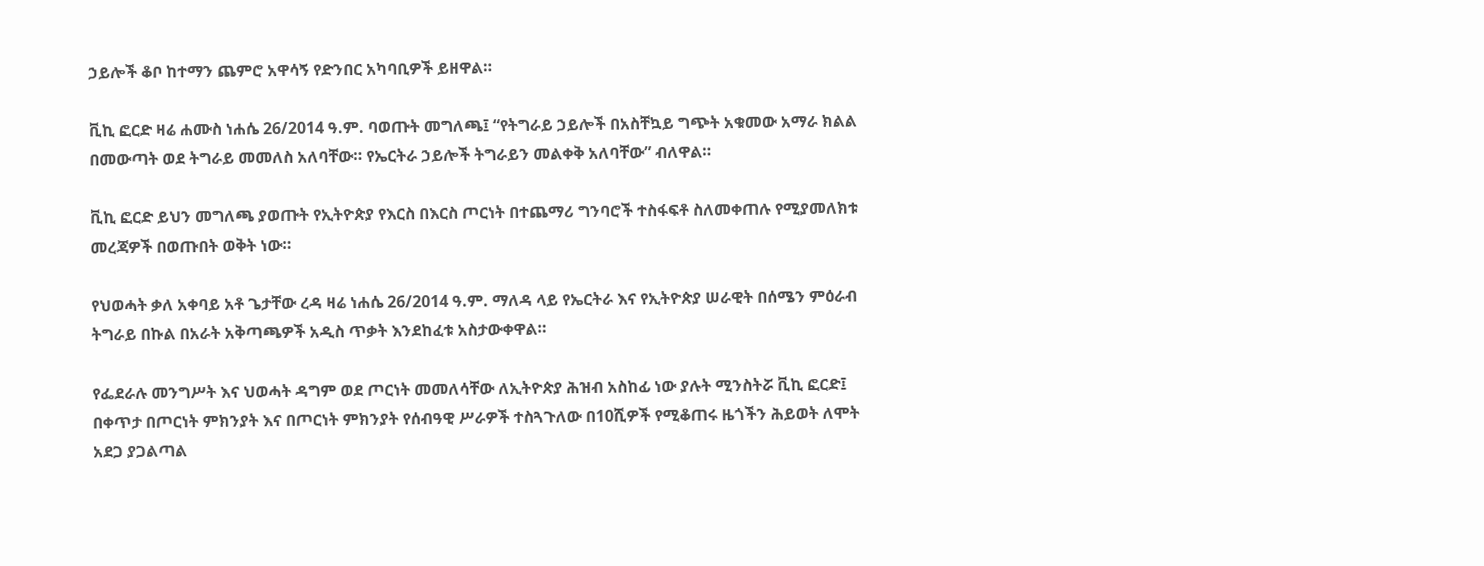ኃይሎች ቆቦ ከተማን ጨምሮ አዋሳኝ የድንበር አካባቢዎች ይዘዋል።

ቪኪ ፎርድ ዛሬ ሐሙስ ነሐሴ 26/2014 ዓ.ም. ባወጡት መግለጫ፤ “የትግራይ ኃይሎች በአስቸኳይ ግጭት አቁመው አማራ ክልል በመውጣት ወደ ትግራይ መመለስ አለባቸው። የኤርትራ ኃይሎች ትግራይን መልቀቅ አለባቸው” ብለዋል።

ቪኪ ፎርድ ይህን መግለጫ ያወጡት የኢትዮጵያ የእርስ በእርስ ጦርነት በተጨማሪ ግንባሮች ተስፋፍቶ ስለመቀጠሉ የሚያመለክቱ መረጃዎች በወጡበት ወቅት ነው።

የህወሓት ቃለ አቀባይ አቶ ጌታቸው ረዳ ዛሬ ነሐሴ 26/2014 ዓ.ም. ማለዳ ላይ የኤርትራ እና የኢትዮጵያ ሠራዊት በሰሜን ምዕራብ ትግራይ በኩል በአራት አቅጣጫዎች አዲስ ጥቃት እንደከፈቱ አስታውቀዋል።

የፌደራሉ መንግሥት እና ህወሓት ዳግም ወደ ጦርነት መመለሳቸው ለኢትዮጵያ ሕዝብ አስከፊ ነው ያሉት ሚንስትሯ ቪኪ ፎርድ፤ በቀጥታ በጦርነት ምክንያት እና በጦርነት ምክንያት የሰብዓዊ ሥራዎች ተስጓጉለው በ10ሺዎች የሚቆጠሩ ዜጎችን ሕይወት ለሞት አደጋ ያጋልጣል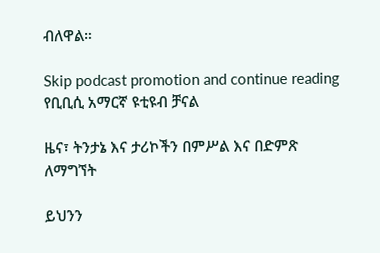ብለዋል።

Skip podcast promotion and continue reading
የቢቢሲ አማርኛ ዩቲዩብ ቻናል

ዜና፣ ትንታኔ እና ታሪኮችን በምሥል እና በድምጽ ለማግኘት

ይህንን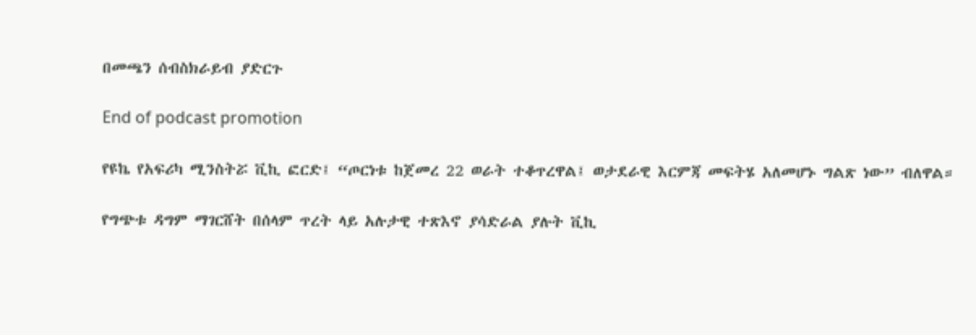በመጫን ሰብስክራይብ ያድርጉ

End of podcast promotion

የዩኬ የአፍሪካ ሚንስትሯ ቪኪ ፎርድ፤ “ጦርነቱ ከጀመረ 22 ወራት ተቆጥረዋል፤ ወታደራዊ እርምጃ መፍትሄ አለመሆኑ ግልጽ ነው” ብለዋል።

የግጭቱ ዳግም ማገርሸት በሰላም ጥረት ላይ አሉታዊ ተጽእኖ ያሳድራል ያሉት ቪኪ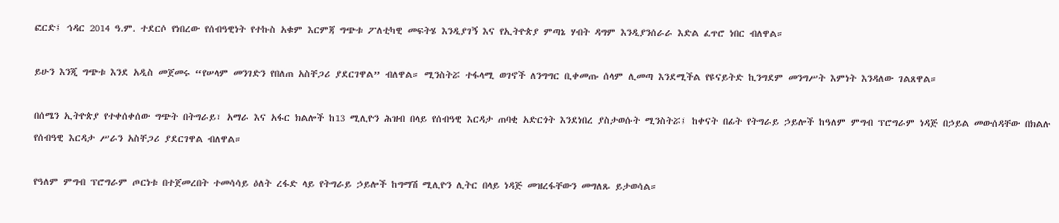ፎርድ፤ ኅዳር 2014 ዓ.ም. ተደርሶ የነበረው የሰብዓዊነት የተኩስ አቁም እርምጃ ግጭቱ ፖለቲካዊ መፍትሄ እንዲያገኝ እና የኢትዮጵያ ምጣኔ ሃብት ዳግም እንዲያንሰራራ እድል ፈጥሮ ነበር ብለዋል።

ይሁን እንጂ ግጭቱ እንደ አዲስ መጀመሩ “የሠላም መንገድን የበለጠ አስቸጋሪ ያደርገዋል” ብለዋል። ሚንስትሯ ተፋላሚ ወገኖች ለንግግር ቢቀመጡ ሰላም ሊመጣ እንደሚችል የዩናይትድ ኪንግደም መንግሥት እምነት እንዳለው ገልጸዋል።

በሰሜን ኢትዮጵያ የተቀሰቀሰው ግጭት በትግራይ፣ አማራ እና አፋር ክልሎች ከ13 ሚሊዮን ሕዝብ በላይ የሰብዓዊ እርዳታ ጠባቂ አድርጎት እንደነበረ ያስታወሱት ሚንስትሯ፤ ከቀናት በፊት የትግራይ ኃይሎች ከዓለም ምግብ ፕሮግራም ነዳጅ በኃይል መውሰዳቸው በክልሉ የሰብዓዊ እርዳታ ሥራን አስቸጋሪ ያደርገዋል ብለዋል።

የዓለም ምግብ ፕሮግራም ጦርነቱ በተጀመረበት ተመሳሳይ ዕለት ረፋድ ላይ የትግራይ ኃይሎች ከግማሽ ሚሊዮን ሊትር በላይ ነዳጅ መዝረፋቸውን መግለጹ ይታወሳል።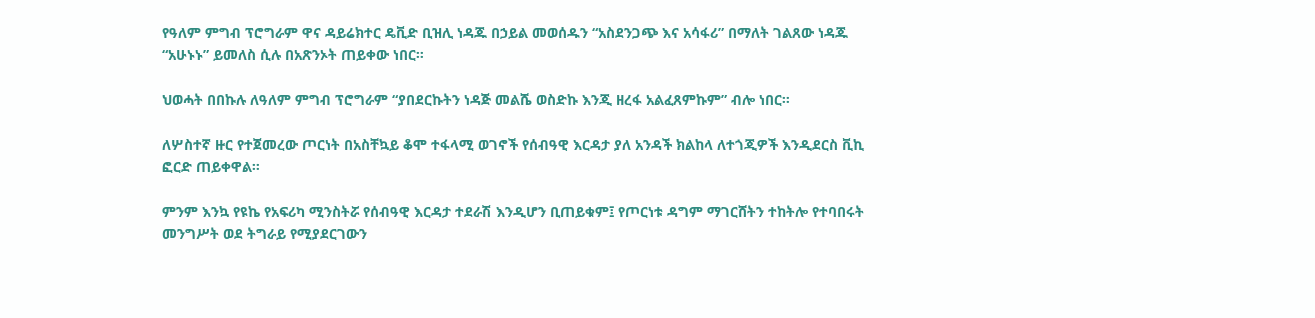የዓለም ምግብ ፕሮግራም ዋና ዳይሬክተር ዴቪድ ቢዝሊ ነዳጁ በኃይል መወሰዱን “አስደንጋጭ እና አሳፋሪ” በማለት ገልጸው ነዳጁ “አሁኑኑ” ይመለስ ሲሉ በአጽንኦት ጠይቀው ነበር።

ህወሓት በበኩሉ ለዓለም ምግብ ፕሮግራም “ያበደርኩትን ነዳጅ መልሼ ወስድኩ እንጂ ዘረፋ አልፈጸምኩም” ብሎ ነበር።

ለሦስተኛ ዙር የተጀመረው ጦርነት በአስቸኳይ ቆሞ ተፋላሚ ወገኖች የሰብዓዊ እርዳታ ያለ አንዳች ክልከላ ለተጎጂዎች እንዲደርስ ቪኪ ፎርድ ጠይቀዋል።

ምንም እንኳ የዩኬ የአፍሪካ ሚንስትሯ የሰብዓዊ እርዳታ ተደራሽ እንዲሆን ቢጠይቁም፤ የጦርነቱ ዳግም ማገርሸትን ተከትሎ የተባበሩት መንግሥት ወደ ትግራይ የሚያደርገውን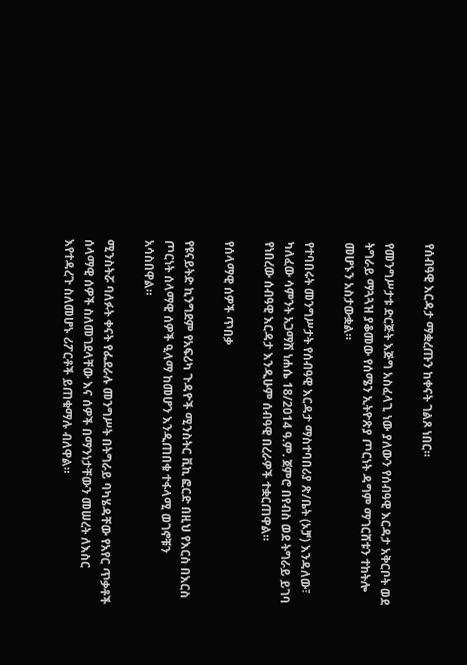የሰብዓዊ እርዳታ ማቋረጡን ከቀናት ገልጾ ነበር።

የመንግሥታቱ ድርጅት እጅግ አስፈላጊ ነው ያለውን የሰብዓዊ እርዳታ አቅርቦት ወደ ትግራይ ማጓጓዝ ያቆመው የሰሜን ኢትዮጽያ ጦርነት ዳግም ማገርሸቱን ተከትሎ መሆኑን አስታውቋል።

የተባበሩት መንግሥታት የሰብዓዊ እርዳታ ማስተባበሪያ ጽ/ቤት (ኦቻ) እንዳለው፣ ካለፈው ሳምንት አጋማሽ ነሐሴ 18/2014 ዓ.ም. ጀምሮ በየብስ ወደ ትግራይ ይገባ የነበረው ሰብዓዊ እርዳታ እንዲሁም ሰብዓዊ በረራዎች ተቋርጠዋል።

የሰላማዊ ሰዎች ጥበቃ

የዩናይትድ ኪንግደም የአፍሪካ ጉዳዮች ሚንስትር ቪኪ ፎርድ በዚህ የእርስ በእርስ ጦርነት ሰላማዊ ሰዎች ዒላማ ከመሆን እንዲጠበቁ ተፋላሚ ወገኖቹን አሳስበዋል።

ሚንስትሯ ባለፉት ቀናት የፌደራሉ መንግሥት በትግራይ ባካሄዳቸው የአየር ጥቃቶች ሰላማዊ ሰዎች ስለመገደላቸው እና ሰዎች በማንነታቸውን መሠረት ለእስር እየተዳረጉ ስለመሆኑ ሪፖርቶች ይጠቁማሉ ብለዋል።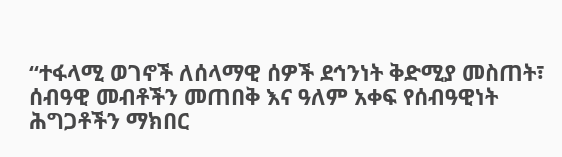“ተፋላሚ ወገኖች ለሰላማዊ ሰዎች ደኅንነት ቅድሚያ መስጠት፣ ሰብዓዊ መብቶችን መጠበቅ እና ዓለም አቀፍ የሰብዓዊነት ሕግጋቶችን ማክበር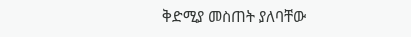ቅድሚያ መስጠት ያለባቸው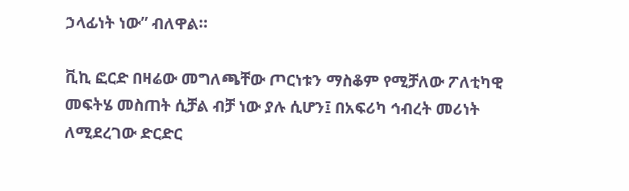ኃላፊነት ነው” ብለዋል።

ቪኪ ፎርድ በዛሬው መግለጫቸው ጦርነቱን ማስቆም የሚቻለው ፖለቲካዊ መፍትሄ መስጠት ሲቻል ብቻ ነው ያሉ ሲሆን፤ በአፍሪካ ኅብረት መሪነት ለሚደረገው ድርድር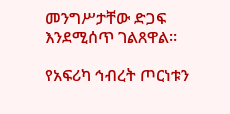መንግሥታቸው ድጋፍ እንደሚሰጥ ገልጸዋል።

የአፍሪካ ኅብረት ጦርነቱን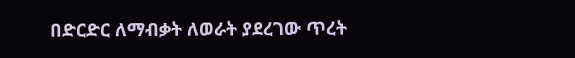በድርድር ለማብቃት ለወራት ያደረገው ጥረት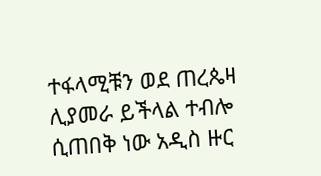ተፋላሚቹን ወደ ጠረጴዛ ሊያመራ ይችላል ተብሎ ሲጠበቅ ነው አዲስ ዙር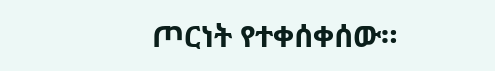ጦርነት የተቀሰቀሰው።